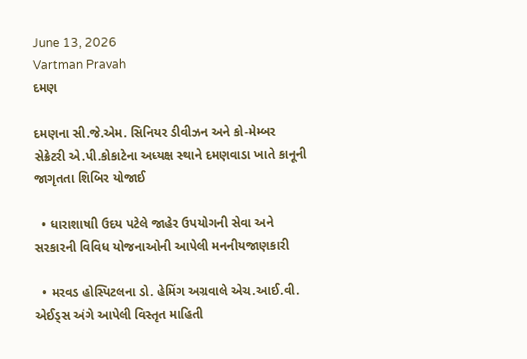June 13, 2026
Vartman Pravah
દમણ

દમણના સી.જે.એમ. સિનિયર ડીવીઝન અને કો-મેમ્‍બર સેક્રેટરી એ.પી.કોકાટેના અધ્‍યક્ષ સ્‍થાને દમણવાડા ખાતે કાનૂની જાગૃતતા શિબિર યોજાઈ

  • ધારાશાષાી ઉદય પટેલે જાહેર ઉપયોગની સેવા અને સરકારની વિવિધ યોજનાઓની આપેલી મનનીયજાણકારી

  • મરવડ હોસ્‍પિટલના ડો. હેમિંગ અગ્રવાલે એચ.આઈ.વી. એઈડ્‍સ અંગે આપેલી વિસ્‍તૃત માહિતી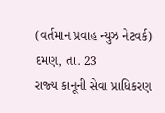(વર્તમાન પ્રવાહ ન્‍યુઝ નેટવર્ક)
દમણ, તા. 23
રાજ્‍ય કાનૂની સેવા પ્રાધિકરણ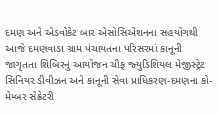દમણ અને એડવોકેટ બાર એસોસિએશનના સહયોગથી આજે દમણવાડા ગ્રામ પંચાયતના પરિસરમાં કાનૂની જાગૃતતા શિબિરનું આયોજન ચીફ જ્‍યુડિશિયલ મેજીસ્‍ટ્રેટ સિનિયર ડીવીઝન અને કાનૂની સેવા પ્રાધિકરણ-દમણના કો-મેમ્‍બર સેક્રેટરી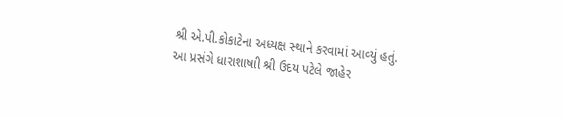શ્રી એ.પી.કોકાટેના અધ્‍યક્ષ સ્‍થાને કરવામાં આવ્‍યું હતું.
આ પ્રસંગે ધારાશાષાી શ્રી ઉદય પટેલે જાહેર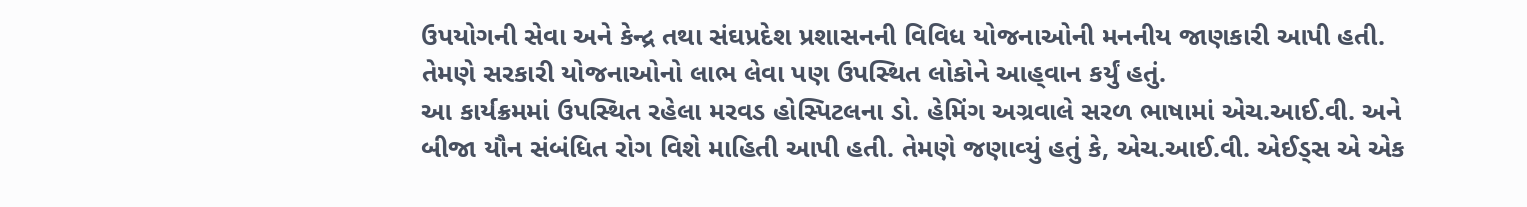ઉપયોગની સેવા અને કેન્‍દ્ર તથા સંઘપ્રદેશ પ્રશાસનની વિવિધ યોજનાઓની મનનીય જાણકારી આપી હતી. તેમણે સરકારી યોજનાઓનો લાભ લેવા પણ ઉપસ્‍થિત લોકોને આહ્‌વાન કર્યું હતું.
આ કાર્યક્રમમાં ઉપસ્‍થિત રહેલા મરવડ હોસ્‍પિટલના ડો. હેમિંગ અગ્રવાલે સરળ ભાષામાં એચ.આઈ.વી. અને બીજા યૌન સંબંધિત રોગ વિશે માહિતી આપી હતી. તેમણે જણાવ્‍યું હતું કે, એચ.આઈ.વી. એઈડ્‍સ એ એક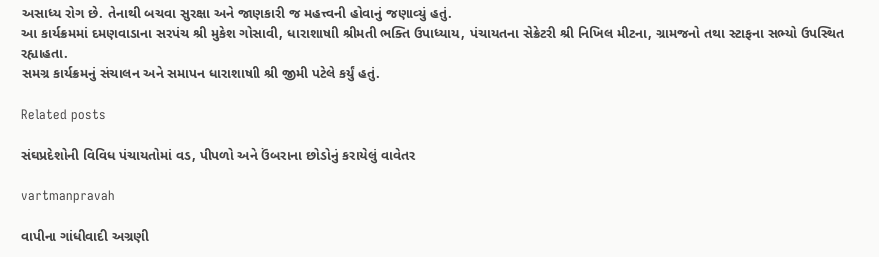અસાધ્‍ય રોગ છે. તેનાથી બચવા સુરક્ષા અને જાણકારી જ મહત્ત્વની હોવાનું જણાવ્‍યું હતું.
આ કાર્યક્રમમાં દમણવાડાના સરપંચ શ્રી મુકેશ ગોસાવી, ધારાશાષાી શ્રીમતી ભક્‍તિ ઉપાધ્‍યાય, પંચાયતના સેક્રેટરી શ્રી નિખિલ મીટના, ગ્રામજનો તથા સ્‍ટાફના સભ્‍યો ઉપસ્‍થિત રહ્યાહતા.
સમગ્ર કાર્યક્રમનું સંચાલન અને સમાપન ધારાશાષાી શ્રી જીમી પટેલે કર્યું હતું.

Related posts

સંઘપ્રદેશોની વિવિધ પંચાયતોમાં વડ, પીપળો અને ઉંબરાના છોડોનું કરાયેલું વાવેતર

vartmanpravah

વાપીના ગાંધીવાદી અગ્રણી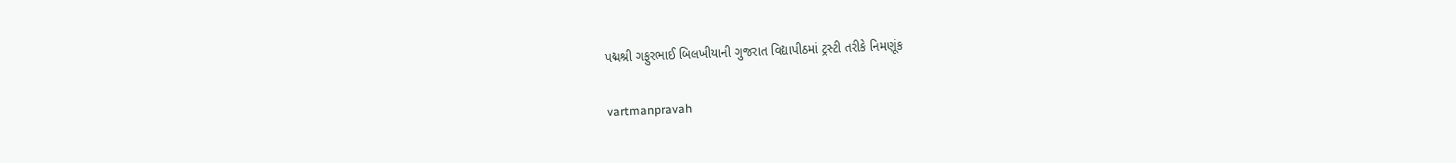પદ્મશ્રી ગફુરભાઈ બિલખીયાની ગુજરાત વિદ્યાપીઠમાં ટ્રસ્‍ટી તરીકે નિમણૂંક

vartmanpravah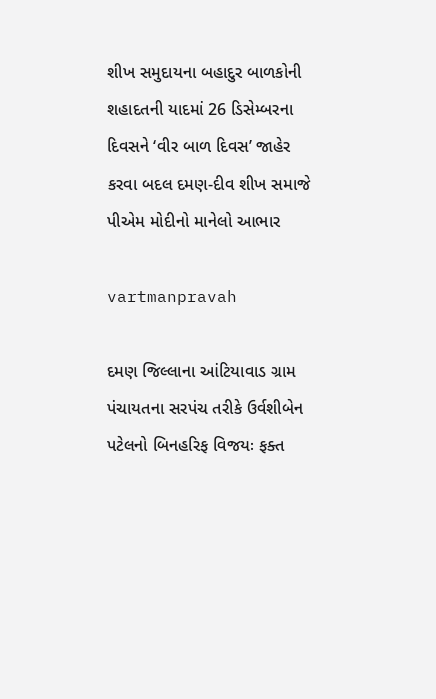શીખ સમુદાયના બહાદુર બાળકોની શહાદતની યાદમાં 26 ડિસેમ્‍બરના દિવસને ‘વીર બાળ દિવસ’ જાહેર કરવા બદલ દમણ-દીવ શીખ સમાજે પીએમ મોદીનો માનેલો આભાર

vartmanpravah

દમણ જિલ્લાના આંટિયાવાડ ગ્રામ પંચાયતના સરપંચ તરીકે ઉર્વશીબેન પટેલનો બિનહરિફ વિજયઃ ફક્‍ત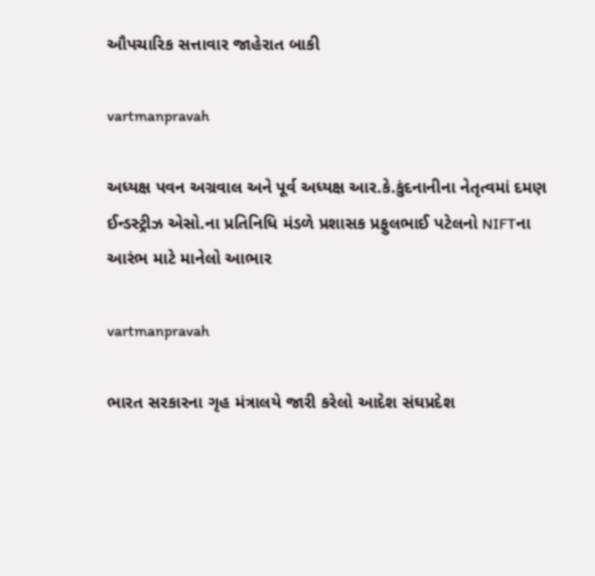ઔપચારિક સત્તાવાર જાહેરાત બાકી

vartmanpravah

અધ્‍યક્ષ પવન અગ્રવાલ અને પૂર્વ અધ્‍યક્ષ આર.કે.કુંદનાનીના નેતૃત્‍વમાં દમણ ઈન્‍ડસ્‍ટ્રીઝ એસો.ના પ્રતિનિધિ મંડળે પ્રશાસક પ્રફુલભાઈ પટેલનો NIFTના આરંભ માટે માનેલો આભાર

vartmanpravah

ભારત સરકારના ગૃહ મંત્રાલયે જારી કરેલો આદેશ સંઘપ્રદેશ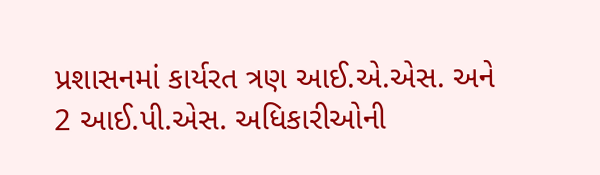પ્રશાસનમાં કાર્યરત ત્રણ આઈ.એ.એસ. અને 2 આઈ.પી.એસ. અધિકારીઓની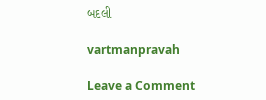બદલી

vartmanpravah

Leave a Comment